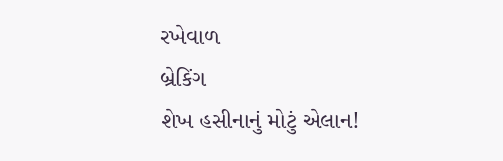રખેવાળ
બ્રેકિંગ
શેખ હસીનાનું મોટું એલાન!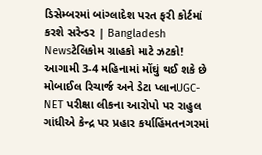ડિસેમ્બરમાં બાંગ્લાદેશ પરત ફરી કોર્ટમાં કરશે સરેન્ડર | Bangladesh Newsટેલિકોમ ગ્રાહકો માટે ઝટકો! આગામી 3-4 મહિનામાં મોંઘું થઈ શકે છે મોબાઈલ રિચાર્જ અને ડેટા પ્લાનUGC-NET પરીક્ષા લીકના આરોપો પર રાહુલ ગાંધીએ કેન્દ્ર પર પ્રહાર કર્યાહિંમતનગરમાં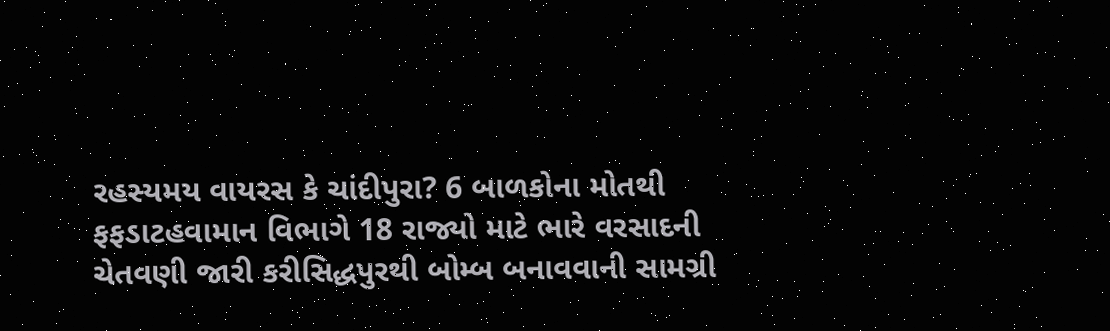રહસ્યમય વાયરસ કે ચાંદીપુરા? 6 બાળકોના મોતથી ફફડાટહવામાન વિભાગે 18 રાજ્યો માટે ભારે વરસાદની ચેતવણી જારી કરીસિદ્ધપુરથી બોમ્બ બનાવવાની સામગ્રી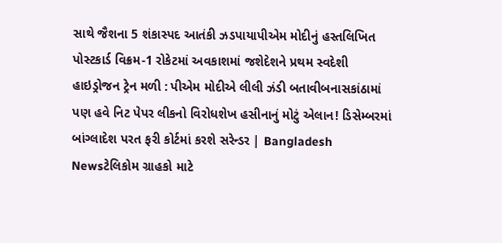સાથે જૈશના 5 શંકાસ્પદ આતંકી ઝડપાયાપીએમ મોદીનું હસ્તલિખિત પોસ્ટકાર્ડ વિક્રમ-1 રોકેટમાં અવકાશમાં જશેદેશને પ્રથમ સ્વદેશી હાઇડ્રોજન ટ્રેન મળી : પીએમ મોદીએ લીલી ઝંડી બતાવીબનાસકાંઠામાં પણ હવે નિટ પેપર લીકનો વિરોધશેખ હસીનાનું મોટું એલાન! ડિસેમ્બરમાં બાંગ્લાદેશ પરત ફરી કોર્ટમાં કરશે સરેન્ડર | Bangladesh Newsટેલિકોમ ગ્રાહકો માટે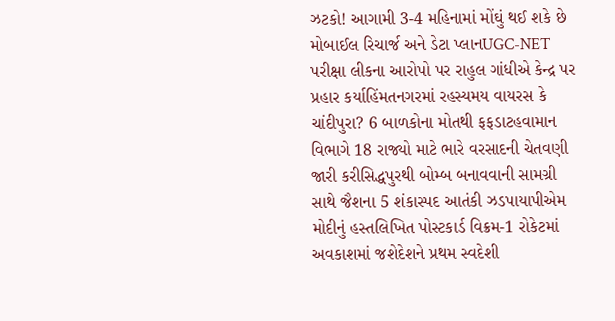ઝટકો! આગામી 3-4 મહિનામાં મોંઘું થઈ શકે છે મોબાઈલ રિચાર્જ અને ડેટા પ્લાનUGC-NET પરીક્ષા લીકના આરોપો પર રાહુલ ગાંધીએ કેન્દ્ર પર પ્રહાર કર્યાહિંમતનગરમાં રહસ્યમય વાયરસ કે ચાંદીપુરા? 6 બાળકોના મોતથી ફફડાટહવામાન વિભાગે 18 રાજ્યો માટે ભારે વરસાદની ચેતવણી જારી કરીસિદ્ધપુરથી બોમ્બ બનાવવાની સામગ્રી સાથે જૈશના 5 શંકાસ્પદ આતંકી ઝડપાયાપીએમ મોદીનું હસ્તલિખિત પોસ્ટકાર્ડ વિક્રમ-1 રોકેટમાં અવકાશમાં જશેદેશને પ્રથમ સ્વદેશી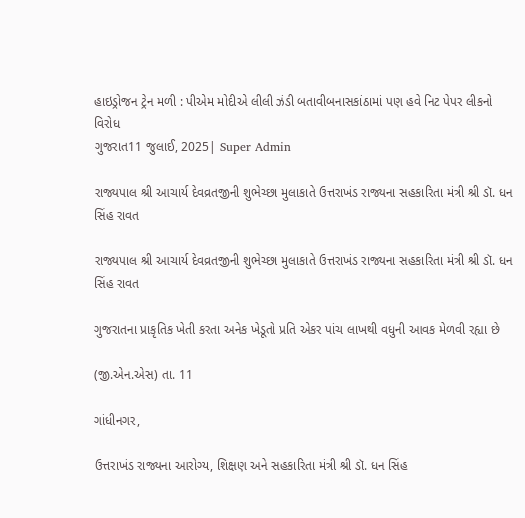હાઇડ્રોજન ટ્રેન મળી : પીએમ મોદીએ લીલી ઝંડી બતાવીબનાસકાંઠામાં પણ હવે નિટ પેપર લીકનો વિરોધ
ગુજરાત11 જુલાઈ, 2025| Super Admin

રાજ્યપાલ શ્રી આચાર્ય દેવવ્રતજીની શુભેચ્છા મુલાકાતે ઉત્તરાખંડ રાજ્યના સહકારિતા મંત્રી શ્રી ડૉ. ધન સિંહ રાવત

રાજ્યપાલ શ્રી આચાર્ય દેવવ્રતજીની શુભેચ્છા મુલાકાતે ઉત્તરાખંડ રાજ્યના સહકારિતા મંત્રી શ્રી ડૉ. ધન સિંહ રાવત

ગુજરાતના પ્રાકૃતિક ખેતી કરતા અનેક ખેડૂતો પ્રતિ એકર પાંચ લાખથી વધુની આવક મેળવી રહ્યા છે

(જી.એન.એસ) તા. 11

ગાંધીનગર,

ઉત્તરાખંડ રાજ્યના આરોગ્ય, શિક્ષણ અને સહકારિતા મંત્રી શ્રી ડૉ. ધન સિંહ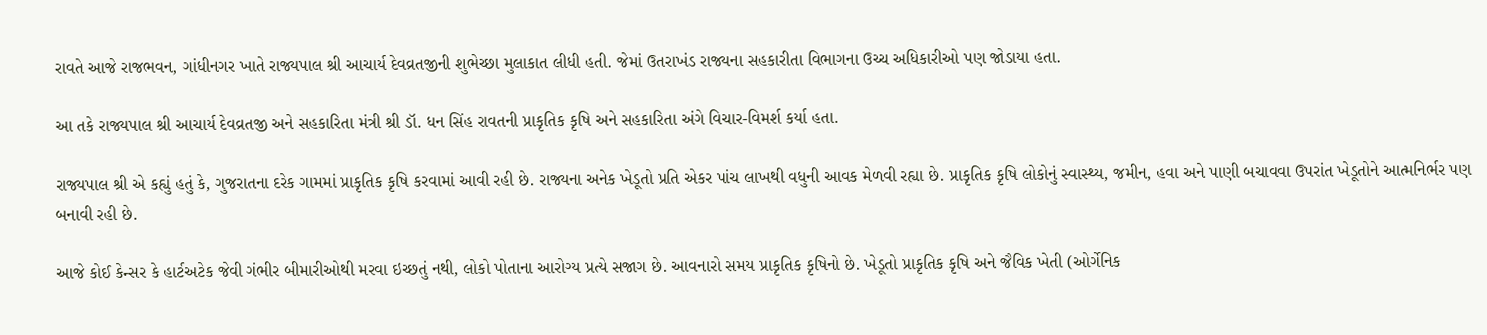રાવતે આજે રાજભવન, ગાંધીનગર ખાતે રાજ્યપાલ શ્રી આચાર્ય દેવવ્રતજીની શુભેચ્છા મુલાકાત લીધી હતી. જેમાં ઉતરાખંડ રાજ્યના સહકારીતા વિભાગના ઉચ્ચ અધિકારીઓ પણ જોડાયા હતા.

આ તકે રાજ્યપાલ શ્રી આચાર્ય દેવવ્રતજી અને સહકારિતા મંત્રી શ્રી ડૉ. ધન સિંહ રાવતની પ્રાકૃતિક કૃષિ અને સહકારિતા અંગે વિચાર-વિમર્શ કર્યા હતા.

રાજ્યપાલ શ્રી એ કહ્યું હતું કે, ગુજરાતના દરેક ગામમાં પ્રાકૃતિક કૃષિ કરવામાં આવી રહી છે. રાજ્યના અનેક ખેડૂતો પ્રતિ એકર પાંચ લાખથી વધુની આવક મેળવી રહ્યા છે. પ્રાકૃતિક કૃષિ લોકોનું સ્વાસ્થ્ય, જમીન, હવા અને પાણી બચાવવા ઉપરાંત ખેડૂતોને આત્મનિર્ભર પણ બનાવી રહી છે.

આજે કોઈ કેન્સર કે હાર્ટઅટેક જેવી ગંભીર બીમારીઓથી મરવા ઇચ્છતું નથી, લોકો પોતાના આરોગ્ય પ્રત્યે સજાગ છે. આવનારો સમય પ્રાકૃતિક કૃષિનો છે. ખેડૂતો પ્રાકૃતિક કૃષિ અને જૈવિક ખેતી (ઓર્ગેનિક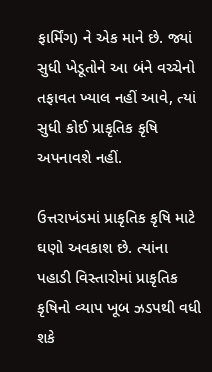ફાર્મિંગ) ને એક માને છે. જ્યાં સુધી ખેડૂતોને આ બંને વચ્ચેનો તફાવત ખ્યાલ નહીં આવે, ત્યાં સુધી કોઈ પ્રાકૃતિક કૃષિ અપનાવશે નહીં.

ઉત્તરાખંડમાં પ્રાકૃતિક કૃષિ માટે ઘણો અવકાશ છે. ત્યાંના પહાડી વિસ્તારોમાં પ્રાકૃતિક કૃષિનો વ્યાપ ખૂબ ઝડપથી વધી શકે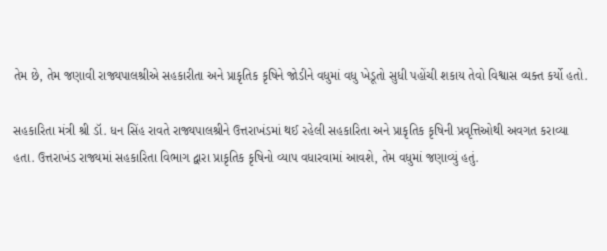તેમ છે, તેમ જણાવી રાજ્યપાલશ્રીએ સહકારીતા અને પ્રાકૃતિક કૃષિને જોડીને વધુમાં વધુ ખેડૂતો સુધી પહોંચી શકાય તેવો વિશ્વાસ વ્યક્ત કર્યો હતો.

સહકારિતા મંત્રી શ્રી ડૉ. ધન સિંહ રાવતે રાજ્યપાલશ્રીને ઉત્તરાખંડમાં થઈ રહેલી સહકારિતા અને પ્રાકૃતિક કૃષિની પ્રવૃત્તિઓથી અવગત કરાવ્યા હતા. ઉત્તરાખંડ રાજ્યમાં સહકારિતા વિભાગ દ્વારા પ્રાકૃતિક કૃષિનો વ્યાપ વધારવામાં આવશે, તેમ વધુમાં જણાવ્યું હતું.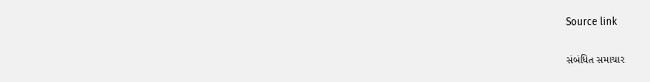Source link

સંબંધિત સમાચાર